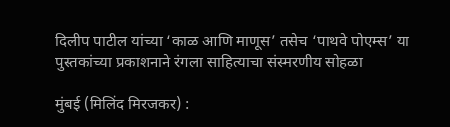दिलीप पाटील यांच्या ‘काळ आणि माणूस’ तसेच ‘पाथवे पोएम्स’ या पुस्तकांच्या प्रकाशनाने रंगला साहित्याचा संस्मरणीय सोहळा

मुंबई (मिलिंद मिरजकर) :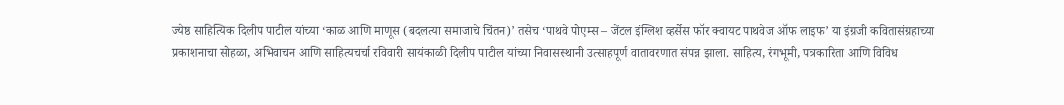ज्येष्ठ साहित्यिक दिलीप पाटील यांच्या ‘काळ आणि माणूस (बदलत्या समाजाचे चिंतन)’ तसेच ‘पाथवे पोएम्स – जेंटल इंग्लिश व्हर्सेस फॉर क्वायट पाथवेज ऑफ लाइफ’ या इंग्रजी कवितासंग्रहाच्या प्रकाशनाचा सोहळा, अभिवाचन आणि साहित्यचर्चा रविवारी सायंकाळी दिलीप पाटील यांच्या निवासस्थानी उत्साहपूर्ण वातावरणात संपन्न झाला. साहित्य, रंगभूमी, पत्रकारिता आणि विविध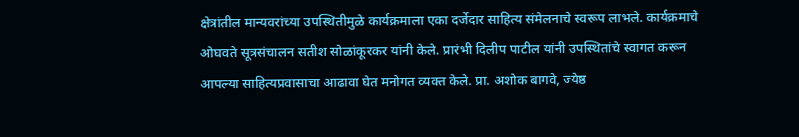क्षेत्रांतील मान्यवरांच्या उपस्थितीमुळे कार्यक्रमाला एका दर्जेदार साहित्य संमेलनाचे स्वरूप लाभले. कार्यक्रमाचे ओघवते सूत्रसंचालन सतीश सोळांकूरकर यांनी केले. प्रारंभी दिलीप पाटील यांनी उपस्थितांचे स्वागत करून आपल्या साहित्यप्रवासाचा आढावा घेत मनोगत व्यक्त केले. प्रा. अशोक बागवे, ज्येष्ठ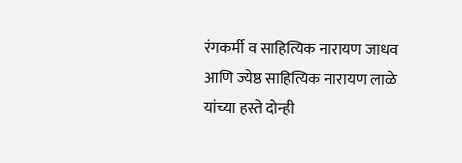रंगकर्मी व साहित्यिक नारायण जाधव आणि ज्येष्ठ साहित्यिक नारायण लाळे यांच्या हस्ते दोन्ही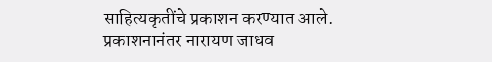साहित्यकृतींचे प्रकाशन करण्यात आले.
प्रकाशनानंतर नारायण जाधव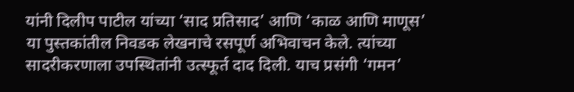यांनी दिलीप पाटील यांच्या ‘साद प्रतिसाद’ आणि ‘काळ आणि माणूस’ या पुस्तकांतील निवडक लेखनाचे रसपूर्ण अभिवाचन केले. त्यांच्या सादरीकरणाला उपस्थितांनी उत्स्फूर्त दाद दिली. याच प्रसंगी ‘गमन’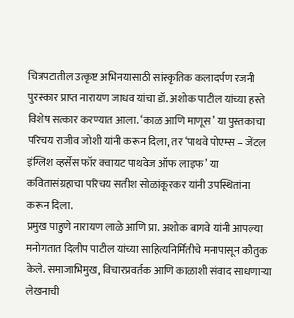चित्रपटातील उत्कृष्ट अभिनयासाठी सांस्कृतिक कलादर्पण रजनी पुरस्कार प्राप्त नारायण जाधव यांचा डॉ. अशोक पाटील यांच्या हस्ते विशेष सत्कार करण्यात आला. ‘काळ आणि माणूस’ या पुस्तकाचा परिचय राजीव जोशी यांनी करून दिला, तर ‘पाथवे पोएम्स – जेंटल इंग्लिश व्हर्सेस फॉर क्वायट पाथवेज ऑफ लाइफ’ या कवितासंग्रहाचा परिचय सतीश सोळांकूरकर यांनी उपस्थितांना करून दिला.
प्रमुख पाहुणे नारायण लाळे आणि प्रा. अशोक बागवे यांनी आपल्या मनोगतात दिलीप पाटील यांच्या साहित्यनिर्मितीचे मनापासून कौतुक केले. समाजाभिमुख, विचारप्रवर्तक आणि काळाशी संवाद साधणाऱ्या लेखनाची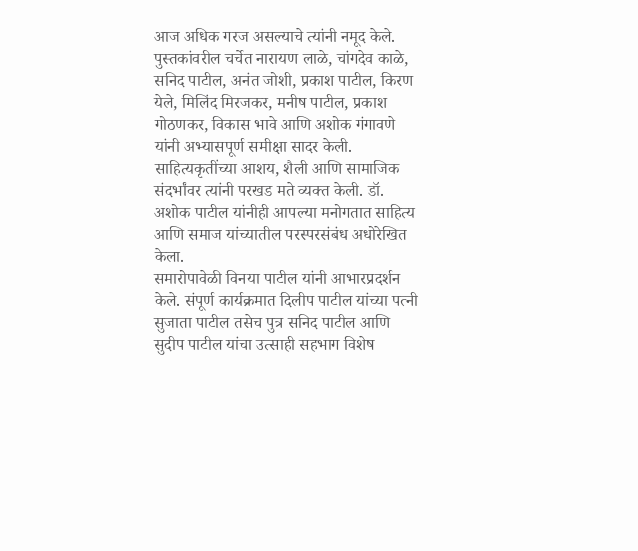आज अधिक गरज असल्याचे त्यांनी नमूद केले. पुस्तकांवरील चर्चेत नारायण लाळे, चांगदेव काळे, सनिद पाटील, अनंत जोशी, प्रकाश पाटील, किरण येले, मिलिंद मिरजकर, मनीष पाटील, प्रकाश गोठणकर, विकास भावे आणि अशोक गंगावणे यांनी अभ्यासपूर्ण समीक्षा सादर केली. साहित्यकृतींच्या आशय, शैली आणि सामाजिक संदर्भांवर त्यांनी परखड मते व्यक्त केली. डॉ. अशोक पाटील यांनीही आपल्या मनोगतात साहित्य आणि समाज यांच्यातील परस्परसंबंध अधोरेखित केला.
समारोपावेळी विनया पाटील यांनी आभारप्रदर्शन केले. संपूर्ण कार्यक्रमात दिलीप पाटील यांच्या पत्नी सुजाता पाटील तसेच पुत्र सनिद पाटील आणि सुदीप पाटील यांचा उत्साही सहभाग विशेष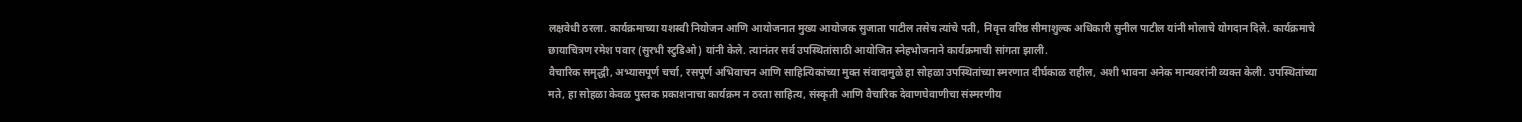लक्षवेधी ठरला. कार्यक्रमाच्या यशस्वी नियोजन आणि आयोजनात मुख्य आयोजक सुजाता पाटील तसेच त्यांचे पती, निवृत्त वरिष्ठ सीमाशुल्क अधिकारी सुनील पाटील यांनी मोलाचे योगदान दिले. कार्यक्रमाचे छायाचित्रण रमेश पवार (सुरभी स्टुडिओ) यांनी केले. त्यानंतर सर्व उपस्थितांसाठी आयोजित स्नेहभोजनाने कार्यक्रमाची सांगता झाली.
वैचारिक समृद्धी, अभ्यासपूर्ण चर्चा, रसपूर्ण अभिवाचन आणि साहित्यिकांच्या मुक्त संवादामुळे हा सोहळा उपस्थितांच्या स्मरणात दीर्घकाळ राहील, अशी भावना अनेक मान्यवरांनी व्यक्त केली. उपस्थितांच्या मते, हा सोहळा केवळ पुस्तक प्रकाशनाचा कार्यक्रम न ठरता साहित्य, संस्कृती आणि वैचारिक देवाणघेवाणीचा संस्मरणीय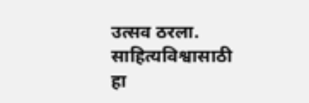उत्सव ठरला. साहित्यविश्वासाठी हा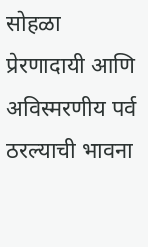सोहळा प्रेरणादायी आणि अविस्मरणीय पर्व ठरल्याची भावना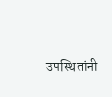उपस्थितांनी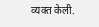व्यक्त केली.